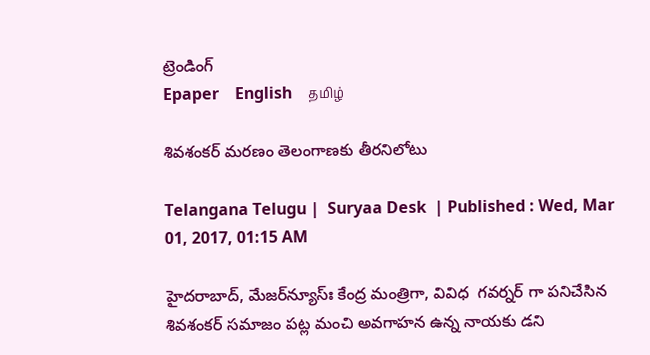ట్రెండింగ్
Epaper    English    தமிழ்

శివశంకర్‌ మరణం తెలంగాణకు తీరనిలోటు

Telangana Telugu |  Suryaa Desk  | Published : Wed, Mar 01, 2017, 01:15 AM

హైదరాబాద్‌, మేజర్‌న్యూస్‌ః కేంద్ర మంత్రిగా, వివిధ  గవర్నర్‌ గా పనిచేసిన శివశంకర్‌ సమాజం పట్ల మంచి అవగాహన ఉన్న నాయకు డని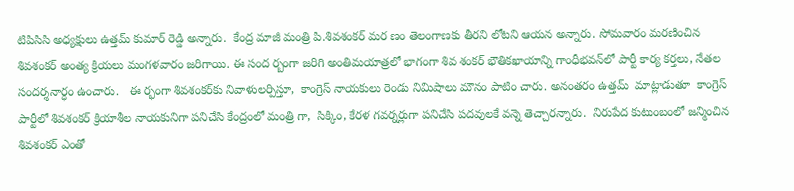టిపిసిసి అధ్యక్షులు ఉత్తమ్‌ కుమార్‌ రెడ్డి అన్నారు.  కేంద్ర మాజీ మంత్రి పి.శివశంకర్‌ మర ణం తెలంగాణకు తీరని లోటని ఆయన అన్నారు. సోమవారం మరణించిన శివశంకర్‌ అంత్య క్రియలు మంగళవారం జరిగాయి. ఈ సంద ర్బంగా జరిగి అంతిమయాత్రలో భాగంగా శివ శంకర్‌ భౌతికఖాయాన్ని గాంధీభవన్‌లో పార్టీ కార్య కర్తలు, నేతల సందర్శనార్ధం ఉంచారు.   ఈ ర్భంగా శివశంకర్‌కు నివాళులర్పిస్తూ,  కాంగ్రెస్‌ నాయకులు రెండు నిమిషాలు మౌనం పాటిం చారు. అనంతరం ఉత్తమ్‌  మాట్లాడుతూ  కాంగ్రెస్‌ పార్టీలో శివశంకర్‌ క్రియాశీల నాయకునిగా పనిచేసి కేంద్రంలో మంత్రి గా,  సిక్కిం, కేరళ గవర్నర్లుగా పనిచేసి పదవులకే వన్నె తెచ్చారన్నారు.  నిరుపేద కుటుంబంలో జన్మించిన శివశంకర్‌ ఎంతో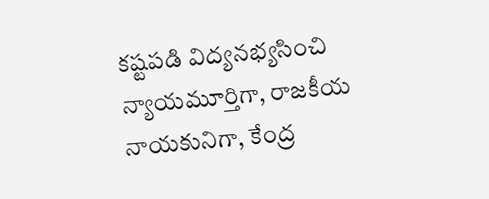కష్టపడి విద్యనభ్యసించి న్యాయమూర్తిగా, రాజకీయ నాయకునిగా, కేంద్ర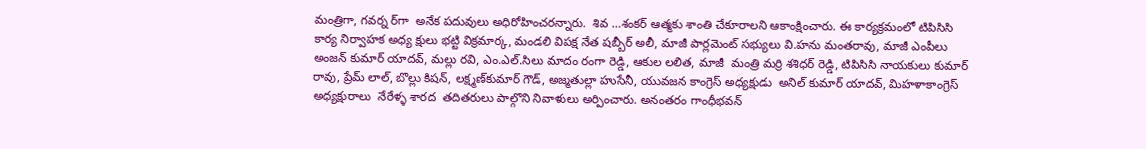మంత్రిగా, గవర్న ర్‌గా  అనేక పదువులు అధిరోహించరన్నారు.  శివ …శంకర్‌ ఆత్మకు శాంతి చేకూరాలని ఆకాంక్షించారు. ఈ కార్యక్రమంలో టిపిసిసి కార్య నిర్వాహక అధ్య క్షులు భట్టి విక్రమార్క, మండలి విపక్ష నేత షబ్బీర్‌ అలీ, మాజీ పార్లమెంట్‌ సభ్యులు వి.హను మంతరావు, మాజీ ఎంపీలు అంజన్‌ కుమార్‌ యాదవ్‌, మల్లు రవి, ఎం.ఎల్‌.సిలు మాదం రంగా రెడ్డి, ఆకుల లలిత, మాజీ  మంత్రి మర్రి శశిధర్‌ రెడ్డి, టిపిసిసి నాయకులు కుమార్‌ రావు, ప్రేమ్‌ లాల్‌, బొల్లు కిషన్‌, లక్ష్మణ్‌కుమార్‌ గౌడ్‌, అజ్మతుల్లా హుసేనీ, యువజన కాంగ్రెస్‌ అధ్యక్షుడు  అనిల్‌ కుమార్‌ యాదవ్‌, మిహళాకాంగ్రెస్‌ అధ్యక్షురాలు  నేరేళ్ళ శారద  తదితరులు పాల్గొని నివాళులు అర్పించారు. అనంతరం గాంధీభవన్‌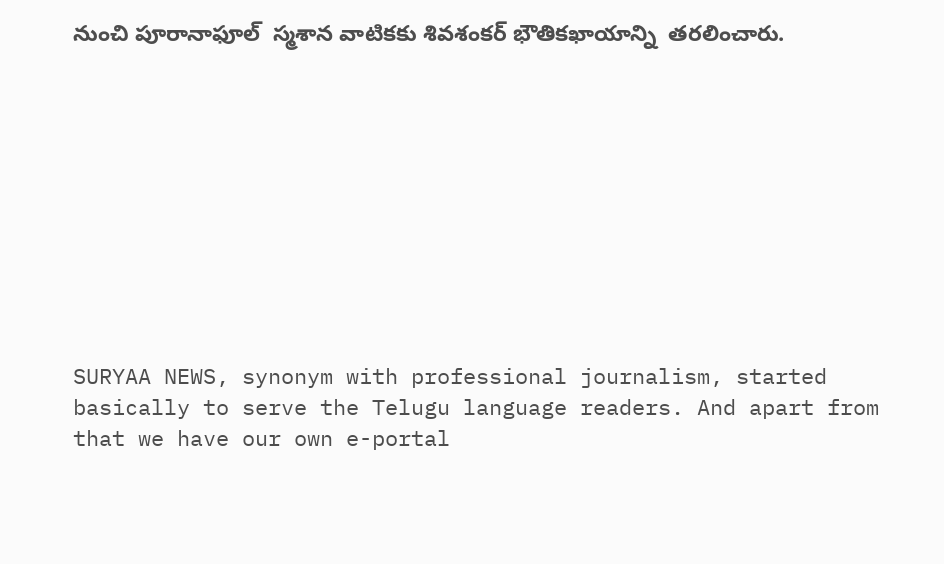నుంచి పూరానాఫూల్‌  స్మశాన వాటికకు శివశంకర్‌ భౌతికఖాయాన్ని  తరలించారు.










SURYAA NEWS, synonym with professional journalism, started basically to serve the Telugu language readers. And apart from that we have our own e-portal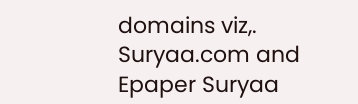domains viz,. Suryaa.com and Epaper Suryaa